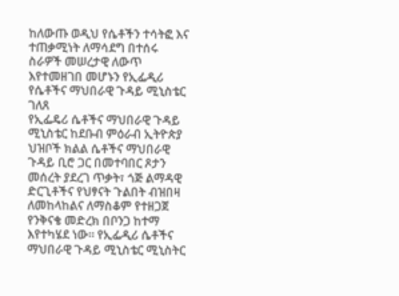ከለውጡ ወዲህ የሴቶችን ተሳትፎ እና ተጠቃሚነት ለማሳደግ በተሰሩ ስራዎች መሠረታዊ ለውጥ እየተመዘገበ መሆኑን የኢፌዲሪ የሴቶችና ማህበራዊ ጉዳይ ሚኒስቴር ገለጸ
የኢፌዴሪ ሴቶችና ማህበራዊ ጉዳይ ሚኒስቴር ከደቡብ ምዕራብ ኢትዮጵያ ህዝቦች ክልል ሴቶችና ማህበራዊ ጉዳይ ቢሮ ጋር በመተባበር ጾታን መሰረት ያደረገ ጥቃት፣ ጎጅ ልማዳዊ ድርጊቶችና የህፃናት ጉልበት ብዝበዛ ለመከላከልና ለማስቆም የተዘጋጀ የንቅናቄ መድረክ በቦንጋ ከተማ እየተካሄደ ነው። የኢፌዲሪ ሴቶችና ማህበራዊ ጉዳይ ሚኒስቴር ሚኒስትር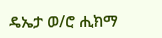ዴኤታ ወ/ሮ ሒክማ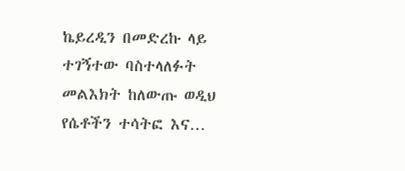ኬይረዲን በመድረኩ ላይ ተገኝተው ባስተላለፉት መልእክት ከለውጡ ወዲህ የሴቶችን ተሳትፎ እና…